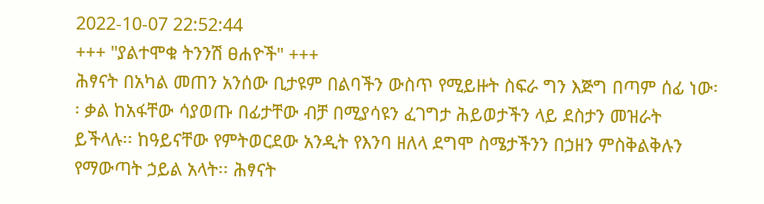2022-10-07 22:52:44
+++ "ያልተሞቁ ትንንሽ ፀሐዮች" +++
ሕፃናት በአካል መጠን አንሰው ቢታዩም በልባችን ውስጥ የሚይዙት ስፍራ ግን እጅግ በጣም ሰፊ ነው፡፡ ቃል ከአፋቸው ሳያወጡ በፊታቸው ብቻ በሚያሳዩን ፈገግታ ሕይወታችን ላይ ደስታን መዝራት ይችላሉ፡፡ ከዓይናቸው የምትወርደው አንዲት የእንባ ዘለላ ደግሞ ስሜታችንን በኃዘን ምስቅልቅሉን የማውጣት ኃይል አላት፡፡ ሕፃናት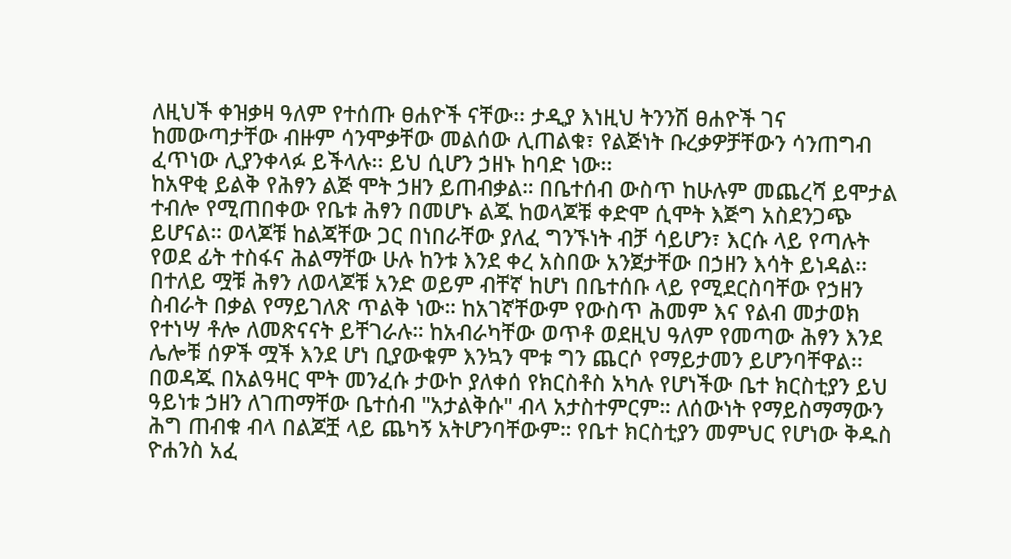ለዚህች ቀዝቃዛ ዓለም የተሰጡ ፀሐዮች ናቸው፡፡ ታዲያ እነዚህ ትንንሽ ፀሐዮች ገና ከመውጣታቸው ብዙም ሳንሞቃቸው መልሰው ሊጠልቁ፣ የልጅነት ቡረቃዎቻቸውን ሳንጠግብ ፈጥነው ሊያንቀላፉ ይችላሉ፡፡ ይህ ሲሆን ኃዘኑ ከባድ ነው፡፡
ከአዋቂ ይልቅ የሕፃን ልጅ ሞት ኃዘን ይጠብቃል። በቤተሰብ ውስጥ ከሁሉም መጨረሻ ይሞታል ተብሎ የሚጠበቀው የቤቱ ሕፃን በመሆኑ ልጁ ከወላጆቹ ቀድሞ ሲሞት እጅግ አስደንጋጭ ይሆናል። ወላጆቹ ከልጃቸው ጋር በነበራቸው ያለፈ ግንኙነት ብቻ ሳይሆን፣ እርሱ ላይ የጣሉት የወደ ፊት ተስፋና ሕልማቸው ሁሉ ከንቱ እንደ ቀረ አስበው አንጀታቸው በኃዘን እሳት ይነዳል፡፡ በተለይ ሟቹ ሕፃን ለወላጆቹ አንድ ወይም ብቸኛ ከሆነ በቤተሰቡ ላይ የሚደርስባቸው የኃዘን ስብራት በቃል የማይገለጽ ጥልቅ ነው። ከአገኛቸውም የውስጥ ሕመም እና የልብ መታወክ የተነሣ ቶሎ ለመጽናናት ይቸገራሉ። ከአብራካቸው ወጥቶ ወደዚህ ዓለም የመጣው ሕፃን እንደ ሌሎቹ ሰዎች ሟች እንደ ሆነ ቢያውቁም እንኳን ሞቱ ግን ጨርሶ የማይታመን ይሆንባቸዋል፡፡
በወዳጁ በአልዓዛር ሞት መንፈሱ ታውኮ ያለቀሰ የክርስቶስ አካሉ የሆነችው ቤተ ክርስቲያን ይህ ዓይነቱ ኃዘን ለገጠማቸው ቤተሰብ "አታልቅሱ" ብላ አታስተምርም። ለሰውነት የማይስማማውን ሕግ ጠብቁ ብላ በልጆቿ ላይ ጨካኝ አትሆንባቸውም። የቤተ ክርስቲያን መምህር የሆነው ቅዱስ ዮሐንስ አፈ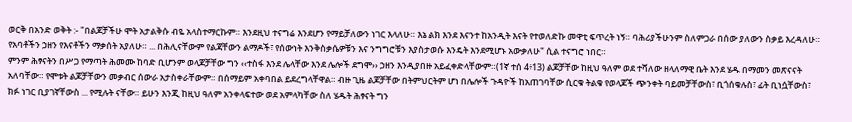ወርቅ በአንድ ወቅት :- "በልጆቻችሁ ሞት አታልቅሱ ብዬ አላስተማርኩም። እንደዚህ ተናግሬ እንደሆን የማይቻለውን ነገር እላለሁ። እኔ ልክ እንደ እናንተ ከአንዲት እናት የተወለድኩ መዋቲ ፍጥረት ነኝ። ባሕሪያችሁንም ስለምጋራ በሰው ያለውን ስቃይ እረዳለሁ። የአባቶችን ኃዘን የእናቶችን ማቃሰት አያለሁ። ... በሕሊናቸውም የልጃቸውን ልማዶች፣ የሰውነት እንቅስቃሴዎቹን እና ንግግሮቹን እያስታወሱ እንዴት እንደሚሆኑ አውቃለሁ" ሲል ተናግሮ ነበር።
ምንም ሕፃናትን በሥጋ የማጣት ሕመሙ ከባድ ቢሆንም ወላጆቻቸው ግን ‹‹ተስፋ እንደ ሌላቸው እንደ ሌሎች ደግሞ›› ኃዘን እንዲያበዙ አይፈቀድላቸውም።(1ኛ ተሰ 4፥13) ልጆቻቸው ከዚህ ዓለም ወደ ተሻለው ዘላለማዊ ቤት እንደ ሄዱ በማመን መጽናናት አለባቸው። የሞቱት ልጆቻቸውን መቃብር ሰውራ አታስቀራቸውም። በሰማይም አቀባበል ይደረግላቸዋል። ብዙ ጊዜ ልጆቻቸው በትምህርትም ሆነ በሌሎች ጉዳዮች ከአጠገባቸው ሲርቁ ትልቁ የወላጆች ጭንቀት ባይመቻቸውስ፣ ቢጎሰቁሉስ፣ ፊት ቢነሷቸውስ፣ ክፉ ነገር ቢያገኛቸውስ ... የሚሉት ናቸው። ይሁን እንጂ ከዚህ ዓለም አንቀላፍተው ወደ አምላካቸው ስለ ሄዱት ሕፃናት ግን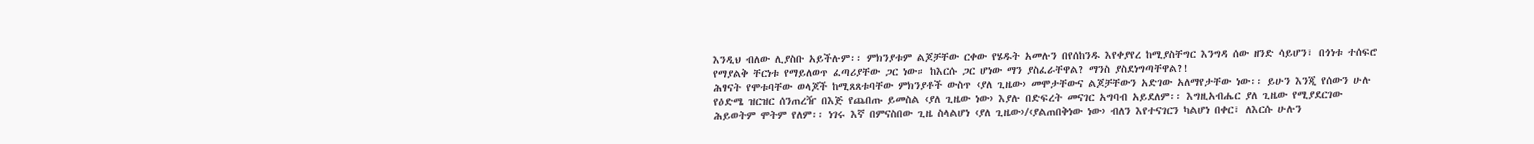እንዲህ ብለው ሊያስቡ አይችሉም፡፡ ምክንያቱም ልጆቻቸው ርቀው የሄዱት አመሉን በየሰከንዱ እየቀያየረ ከሚያስቸግር እንግዳ ሰው ዘንድ ሳይሆን፣ በጎነቱ ተሰፍሮ የማያልቅ ቸርነቱ የማይለወጥ ፈጣሪያቸው ጋር ነው። ከእርሱ ጋር ሆነው ማን ያስፈራቸዋል? ማንስ ያስደነግጣቸዋል?!
ሕፃናት የሞቱባቸው ወላጆች ከሚጸጸቱባቸው ምክንያቶች ውስጥ ‹ያለ ጊዜው› መሞታቸውና ልጆቻቸውን አድገው አለማየታቸው ነው፡፡ ይሁን እንጂ የሰውን ሁሉ የዕድሜ ዝርዝር ሰንጠረዥ በእጅ የጨበጡ ይመስል ‹ያለ ጊዜው ነው› እያሉ በድፍረት መናገር አግባብ አይደለም፡፡ እግዚአብሔር ያለ ጊዜው የሚያደርገው ሕይወትም ሞትም የለም፡፡ ነገሩ እኛ በምናስበው ጊዜ ስላልሆነ ‹ያለ ጊዜው›/‹ያልጠበቅነው ነው› ብለን እየተናገርን ካልሆነ በቀር፣ ለእርሱ ሁሉን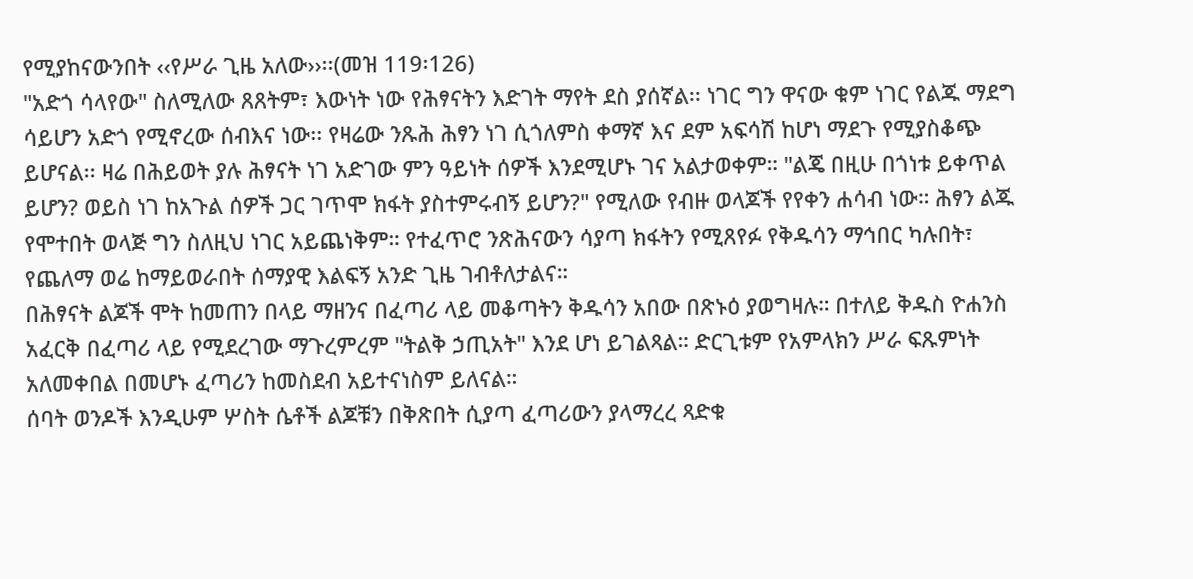የሚያከናውንበት ‹‹የሥራ ጊዜ አለው››፡፡(መዝ 119፡126)
"አድጎ ሳላየው" ስለሚለው ጸጸትም፣ እውነት ነው የሕፃናትን እድገት ማየት ደስ ያሰኛል፡፡ ነገር ግን ዋናው ቁም ነገር የልጁ ማደግ ሳይሆን አድጎ የሚኖረው ሰብእና ነው፡፡ የዛሬው ንጹሕ ሕፃን ነገ ሲጎለምስ ቀማኛ እና ደም አፍሳሽ ከሆነ ማደጉ የሚያስቆጭ ይሆናል፡፡ ዛሬ በሕይወት ያሉ ሕፃናት ነገ አድገው ምን ዓይነት ሰዎች እንደሚሆኑ ገና አልታወቀም። "ልጄ በዚሁ በጎነቱ ይቀጥል ይሆን? ወይስ ነገ ከአጉል ሰዎች ጋር ገጥሞ ክፋት ያስተምሩብኝ ይሆን?" የሚለው የብዙ ወላጆች የየቀን ሐሳብ ነው። ሕፃን ልጁ የሞተበት ወላጅ ግን ስለዚህ ነገር አይጨነቅም። የተፈጥሮ ንጽሕናውን ሳያጣ ክፋትን የሚጸየፉ የቅዱሳን ማኅበር ካሉበት፣ የጨለማ ወሬ ከማይወራበት ሰማያዊ እልፍኝ አንድ ጊዜ ገብቶለታልና።
በሕፃናት ልጆች ሞት ከመጠን በላይ ማዘንና በፈጣሪ ላይ መቆጣትን ቅዱሳን አበው በጽኑዕ ያወግዛሉ። በተለይ ቅዱስ ዮሐንስ አፈርቅ በፈጣሪ ላይ የሚደረገው ማጉረምረም "ትልቅ ኃጢአት" እንደ ሆነ ይገልጻል። ድርጊቱም የአምላክን ሥራ ፍጹምነት አለመቀበል በመሆኑ ፈጣሪን ከመስደብ አይተናነስም ይለናል።
ሰባት ወንዶች እንዲሁም ሦስት ሴቶች ልጆቹን በቅጽበት ሲያጣ ፈጣሪውን ያላማረረ ጻድቁ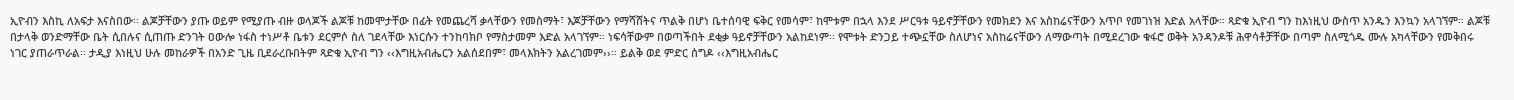ኢዮብን እስኪ ለአፍታ እናስበው፡፡ ልጆቻቸውን ያጡ ወይም የሚያጡ ብዙ ወላጆች ልጆቹ ከመሞታቸው በፊት የመጨረሻ ቃላቸውን የመስማት፣ እጆቻቸውን የማሻሸትና ጥልቅ በሆነ ቤተሰባዊ ፍቅር የመሳም፣ ከሞቱም በኋላ እንደ ሥርዓቱ ዓይኖቻቸውን የመክደን እና አስከሬናቸውን አጥቦ የመገነዝ እድል አላቸው። ጻድቁ ኢዮብ ግን ከእነዚህ ውስጥ አንዱን እንኳን አላገኘም። ልጆቹ በታላቅ ወንድማቸው ቤት ሲበሉና ሲጠጡ ድንገት ዐውሎ ነፋስ ተነሥቶ ቤቱን ደርምሶ ስለ ገደላቸው እነርሱን ተንከባክቦ የማስታመም እድል አላገኘም። ነፍሳቸውም በወጣችበት ደቂቃ ዓይኖቻቸውን አልከደነም፡፡ የሞቱት ድንጋይ ተጭኗቸው ስለሆነና አስከሬናቸውን ለማውጣት በሚደረገው ቁፋሮ ወቅት አንዳንዶቹ ሕዋሳቶቻቸው በጣም ስለሚጎዱ ሙሉ አካላቸውን የመቅበሩ ነገር ያጠራጥራል፡፡ ታዲያ እነዚህ ሁሉ መከራዎች በአንድ ጊዜ ቢደራረቡበትም ጻድቁ ኢዮብ ግን ‹‹እግዚአብሔርን አልሰደበም፣ መላእክትን አልረገመም››። ይልቅ ወደ ምድር ሰግዶ ‹‹እግዚአብሔር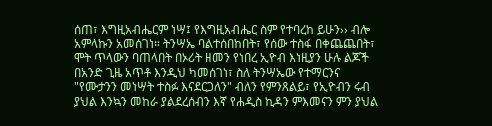ሰጠ፣ እግዚአብሔርም ነሣ፤ የእግዚአብሔር ስም የተባረከ ይሁን›› ብሎ አምላኩን አመሰገነ። ትንሣኤ ባልተሰበከበት፣ የሰው ተስፋ በቀጨጨበት፣ ሞት ጥላውን ባጠላበት በኦሪት ዘመን የነበረ ኢዮብ እነዚያን ሁሉ ልጆች በአንድ ጊዜ አጥቶ እንዲህ ካመሰገነ፣ ስለ ትንሣኤው የተማርንና "የሙታንን መነሣት ተስፉ እናደርጋለን" ብለን የምንጸልይ፣ የኢዮብን ሩብ ያህል እንኳን መከራ ያልደረሰብን እኛ የሐዲስ ኪዳን ምእመናን ምን ያህል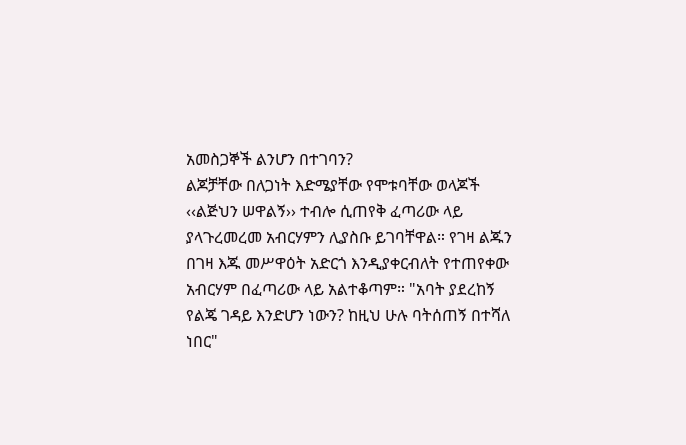አመስጋኞች ልንሆን በተገባን?
ልጆቻቸው በለጋነት እድሜያቸው የሞቱባቸው ወላጆች ‹‹ልጅህን ሠዋልኝ›› ተብሎ ሲጠየቅ ፈጣሪው ላይ ያላጉረመረመ አብርሃምን ሊያስቡ ይገባቸዋል። የገዛ ልጁን በገዛ እጁ መሥዋዕት አድርጎ እንዲያቀርብለት የተጠየቀው አብርሃም በፈጣሪው ላይ አልተቆጣም። "አባት ያደረከኝ የልጄ ገዳይ እንድሆን ነውን? ከዚህ ሁሉ ባትሰጠኝ በተሻለ ነበር"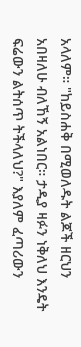አላለም። "ከይስሐቅ በሚወለዱት ልጆች ዘርህን አበዛለሁ ብለኸኝ አልነበር። ታዲያ ዛፉን ነቅለህ እንዴት ፍሬውን ልትሰጥ ትችላለህ?" እያለም ፈጣሪውን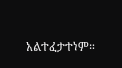አልተፈታተነም።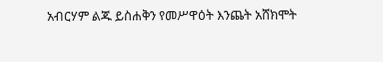አብርሃም ልጁ ይስሐቅን የመሥዋዕት እንጨት አሸክሞት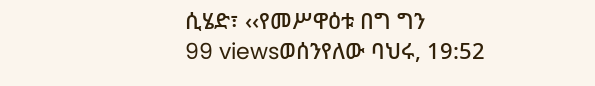ሲሄድ፣ ‹‹የመሥዋዕቱ በግ ግን
99 viewsወሰንየለው ባህሩ, 19:52